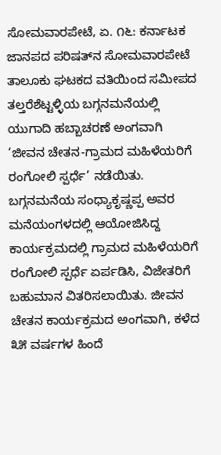ಸೋಮವಾರಪೇಟೆ, ಏ. ೧೬: ಕರ್ನಾಟಕ ಜಾನಪದ ಪರಿಷತ್‌ನ ಸೋಮವಾರಪೇಟೆ ತಾಲೂಕು ಘಟಕದ ವತಿಯಿಂದ ಸಮೀಪದ ತಲ್ತರೆಶೆಟ್ಟಳ್ಳಿಯ ಬಗ್ಗನಮನೆಯಲ್ಲಿ ಯುಗಾದಿ ಹಬ್ಬಾಚರಣೆ ಅಂಗವಾಗಿ ‘ಜೀವನ ಚೇತನ-ಗ್ರಾಮದ ಮಹಿಳೆಯರಿಗೆ ರಂಗೋಲಿ ಸ್ಪರ್ಧೆ’ ನಡೆಯಿತು. ಬಗ್ಗನಮನೆಯ ಸಂಧ್ಯಾಕೃಷ್ಣಪ್ಪ ಅವರ ಮನೆಯಂಗಳದಲ್ಲಿ ಆಯೋಜಿಸಿದ್ದ ಕಾರ್ಯಕ್ರಮದಲ್ಲಿ ಗ್ರಾಮದ ಮಹಿಳೆಯರಿಗೆ ರಂಗೋಲಿ ಸ್ಪರ್ಧೆ ಏರ್ಪಡಿಸಿ, ವಿಜೇತರಿಗೆ ಬಹುಮಾನ ವಿತರಿಸಲಾಯಿತು. ಜೀವನ ಚೇತನ ಕಾರ್ಯಕ್ರಮದ ಅಂಗವಾಗಿ, ಕಳೆದ ೩೫ ವರ್ಷಗಳ ಹಿಂದೆ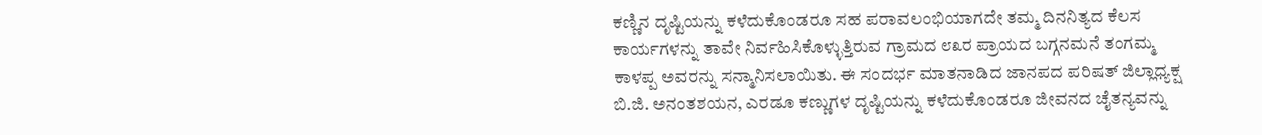ಕಣ್ಣಿನ ದೃಷ್ಟಿಯನ್ನು ಕಳೆದುಕೊಂಡರೂ ಸಹ ಪರಾವಲಂಭಿಯಾಗದೇ ತಮ್ಮ ದಿನನಿತ್ಯದ ಕೆಲಸ ಕಾರ್ಯಗಳನ್ನು ತಾವೇ ನಿರ್ವಹಿಸಿಕೊಳ್ಳುತ್ತಿರುವ ಗ್ರಾಮದ ೮೩ರ ಪ್ರಾಯದ ಬಗ್ಗನಮನೆ ತಂಗಮ್ಮ ಕಾಳಪ್ಪ ಅವರನ್ನು ಸನ್ಮಾನಿಸಲಾಯಿತು. ಈ ಸಂದರ್ಭ ಮಾತನಾಡಿದ ಜಾನಪದ ಪರಿಷತ್ ಜಿಲ್ಲಾಧ್ಯಕ್ಷ ಬಿ.ಜಿ. ಅನಂತಶಯನ, ಎರಡೂ ಕಣ್ಣುಗಳ ದೃಷ್ಟಿಯನ್ನು ಕಳೆದುಕೊಂಡರೂ ಜೀವನದ ಚೈತನ್ಯವನ್ನು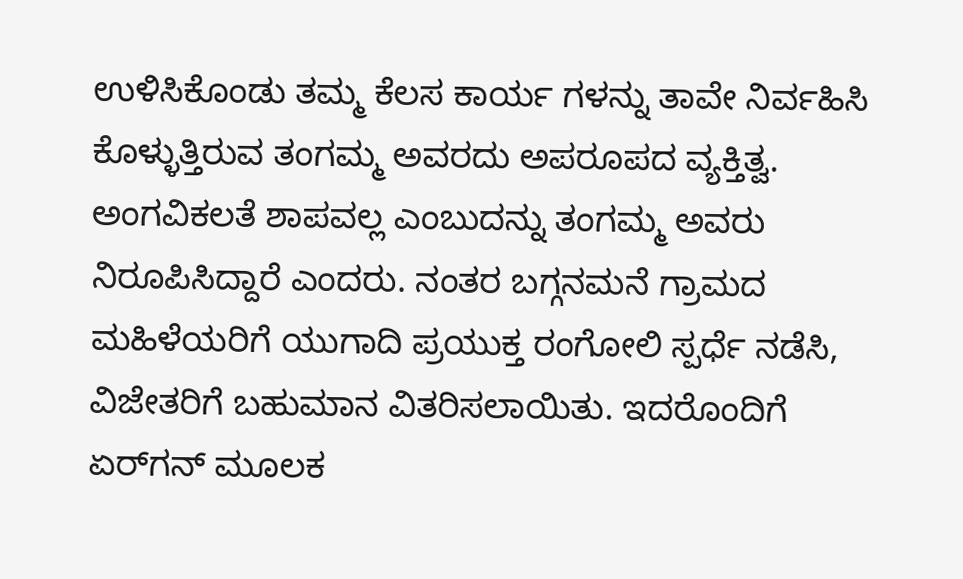ಉಳಿಸಿಕೊಂಡು ತಮ್ಮ ಕೆಲಸ ಕಾರ್ಯ ಗಳನ್ನು ತಾವೇ ನಿರ್ವಹಿಸಿ ಕೊಳ್ಳುತ್ತಿರುವ ತಂಗಮ್ಮ ಅವರದು ಅಪರೂಪದ ವ್ಯಕ್ತಿತ್ವ. ಅಂಗವಿಕಲತೆ ಶಾಪವಲ್ಲ ಎಂಬುದನ್ನು ತಂಗಮ್ಮ ಅವರು ನಿರೂಪಿಸಿದ್ದಾರೆ ಎಂದರು. ನಂತರ ಬಗ್ಗನಮನೆ ಗ್ರಾಮದ ಮಹಿಳೆಯರಿಗೆ ಯುಗಾದಿ ಪ್ರಯುಕ್ತ ರಂಗೋಲಿ ಸ್ಪರ್ಧೆ ನಡೆಸಿ, ವಿಜೇತರಿಗೆ ಬಹುಮಾನ ವಿತರಿಸಲಾಯಿತು. ಇದರೊಂದಿಗೆ ಏರ್‌ಗನ್ ಮೂಲಕ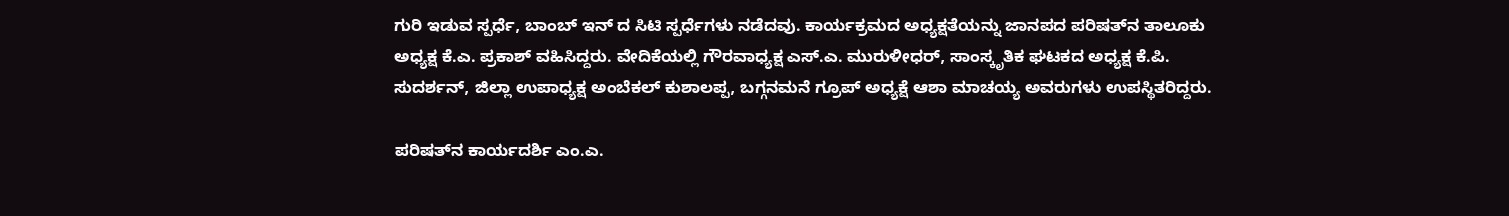ಗುರಿ ಇಡುವ ಸ್ಪರ್ಧೆ, ಬಾಂಬ್ ಇನ್ ದ ಸಿಟಿ ಸ್ಪರ್ಧೆಗಳು ನಡೆದವು. ಕಾರ್ಯಕ್ರಮದ ಅಧ್ಯಕ್ಷತೆಯನ್ನು ಜಾನಪದ ಪರಿಷತ್‌ನ ತಾಲೂಕು ಅಧ್ಯಕ್ಷ ಕೆ.ಎ. ಪ್ರಕಾಶ್ ವಹಿಸಿದ್ದರು. ವೇದಿಕೆಯಲ್ಲಿ ಗೌರವಾಧ್ಯಕ್ಷ ಎಸ್.ಎ. ಮುರುಳೀಧರ್, ಸಾಂಸ್ಕೃತಿಕ ಘಟಕದ ಅಧ್ಯಕ್ಷ ಕೆ.ಪಿ. ಸುದರ್ಶನ್, ಜಿಲ್ಲಾ ಉಪಾಧ್ಯಕ್ಷ ಅಂಬೆಕಲ್ ಕುಶಾಲಪ್ಪ, ಬಗ್ಗನಮನೆ ಗ್ರೂಪ್ ಅಧ್ಯಕ್ಷೆ ಆಶಾ ಮಾಚಯ್ಯ ಅವರುಗಳು ಉಪಸ್ಥಿತರಿದ್ದರು.

ಪರಿಷತ್‌ನ ಕಾರ್ಯದರ್ಶಿ ಎಂ.ಎ.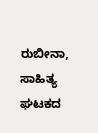ರುಬೀನಾ, ಸಾಹಿತ್ಯ ಘಟಕದ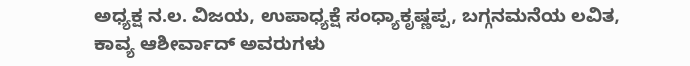ಅಧ್ಯಕ್ಷ ನ.ಲ. ವಿಜಯ, ಉಪಾಧ್ಯಕ್ಷೆ ಸಂಧ್ಯಾಕೃಷ್ಣಪ್ಪ, ಬಗ್ಗನಮನೆಯ ಲವಿತ, ಕಾವ್ಯ ಆಶೀರ್ವಾದ್ ಅವರುಗಳು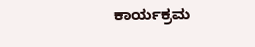ಕಾರ್ಯಕ್ರಮ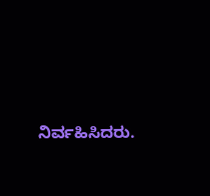ನಿರ್ವಹಿಸಿದರು.